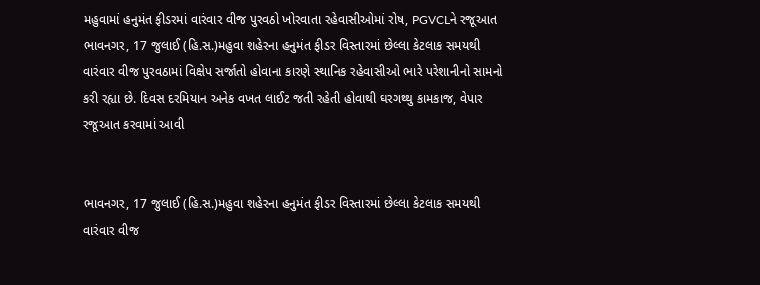મહુવામાં હનુમંત ફીડરમાં વારંવાર વીજ પુરવઠો ખોરવાતા રહેવાસીઓમાં રોષ, PGVCLને રજૂઆત
ભાવનગર, 17 જુલાઈ (હિ.સ.)મહુવા શહેરના હનુમંત ફીડર વિસ્તારમાં છેલ્લા કેટલાક સમયથી વારંવાર વીજ પુરવઠામાં વિક્ષેપ સર્જાતો હોવાના કારણે સ્થાનિક રહેવાસીઓ ભારે પરેશાનીનો સામનો કરી રહ્યા છે. દિવસ દરમિયાન અનેક વખત લાઈટ જતી રહેતી હોવાથી ઘરગથ્થુ કામકાજ, વેપાર
રજૂઆત કરવામાં આવી


ભાવનગર, 17 જુલાઈ (હિ.સ.)મહુવા શહેરના હનુમંત ફીડર વિસ્તારમાં છેલ્લા કેટલાક સમયથી વારંવાર વીજ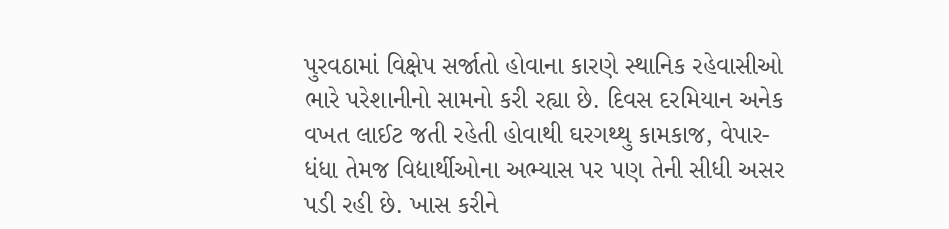પુરવઠામાં વિક્ષેપ સર્જાતો હોવાના કારણે સ્થાનિક રહેવાસીઓ ભારે પરેશાનીનો સામનો કરી રહ્યા છે. દિવસ દરમિયાન અનેક વખત લાઈટ જતી રહેતી હોવાથી ઘરગથ્થુ કામકાજ, વેપાર-ધંધા તેમજ વિદ્યાર્થીઓના અભ્યાસ પર પણ તેની સીધી અસર પડી રહી છે. ખાસ કરીને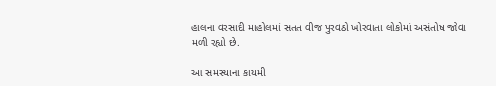હાલના વરસાદી માહોલમાં સતત વીજ પુરવઠો ખોરવાતા લોકોમાં અસંતોષ જોવા મળી રહ્યો છે.

આ સમસ્યાના કાયમી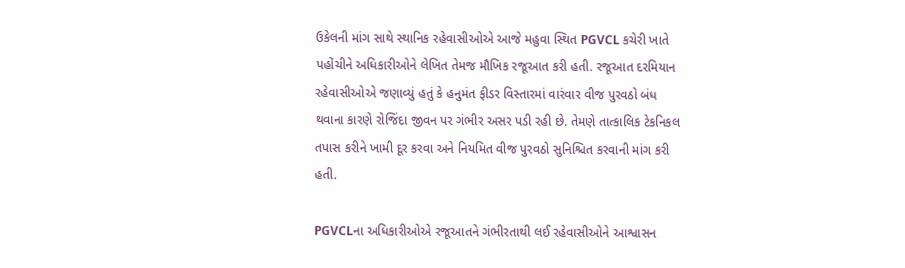ઉકેલની માંગ સાથે સ્થાનિક રહેવાસીઓએ આજે મહુવા સ્થિત PGVCL કચેરી ખાતે પહોંચીને અધિકારીઓને લેખિત તેમજ મૌખિક રજૂઆત કરી હતી. રજૂઆત દરમિયાન રહેવાસીઓએ જણાવ્યું હતું કે હનુમંત ફીડર વિસ્તારમાં વારંવાર વીજ પુરવઠો બંધ થવાના કારણે રોજિંદા જીવન પર ગંભીર અસર પડી રહી છે. તેમણે તાત્કાલિક ટેકનિકલ તપાસ કરીને ખામી દૂર કરવા અને નિયમિત વીજ પુરવઠો સુનિશ્ચિત કરવાની માંગ કરી હતી.

PGVCLના અધિકારીઓએ રજૂઆતને ગંભીરતાથી લઈ રહેવાસીઓને આશ્વાસન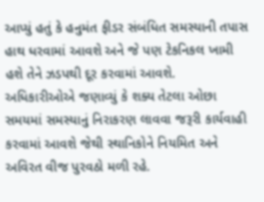આપ્યું હતું કે હનુમંત ફીડર સંબંધિત સમસ્યાની તપાસ હાથ ધરવામાં આવશે અને જે પણ ટેકનિકલ ખામી હશે તેને ઝડપથી દૂર કરવામાં આવશે. અધિકારીઓએ જણાવ્યું કે શક્ય તેટલા ઓછા સમયમાં સમસ્યાનું નિરાકરણ લાવવા જરૂરી કાર્યવાહી કરવામાં આવશે જેથી સ્થાનિકોને નિયમિત અને અવિરત વીજ પુરવઠો મળી રહે.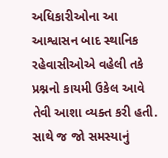અધિકારીઓના આ આશ્વાસન બાદ સ્થાનિક રહેવાસીઓએ વહેલી તકે પ્રશ્નનો કાયમી ઉકેલ આવે તેવી આશા વ્યક્ત કરી હતી. સાથે જ જો સમસ્યાનું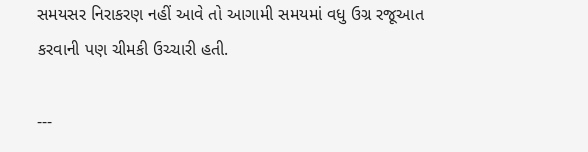સમયસર નિરાકરણ નહીં આવે તો આગામી સમયમાં વધુ ઉગ્ર રજૂઆત કરવાની પણ ચીમકી ઉચ્ચારી હતી.

---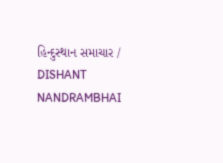હિન્દુસ્થાન સમાચાર / DISHANT NANDRAMBHAI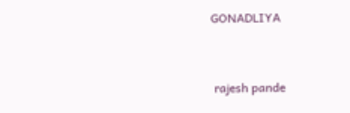GONADLIYA


 rajesh pande